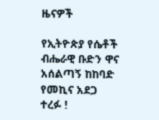ዜናዎች

የኢትዮጵያ የሴቶች ብሔራዊ ቡድን ዋና አሰልጣኝ ከከባድ የመኪና አደጋ ተረፉ !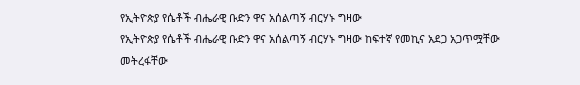የኢትዮጵያ የሴቶች ብሔራዊ ቡድን ዋና አሰልጣኝ ብርሃኑ ግዛው
የኢትዮጵያ የሴቶች ብሔራዊ ቡድን ዋና አሰልጣኝ ብርሃኑ ግዛው ከፍተኛ የመኪና አደጋ አጋጥሟቸው መትረፋቸው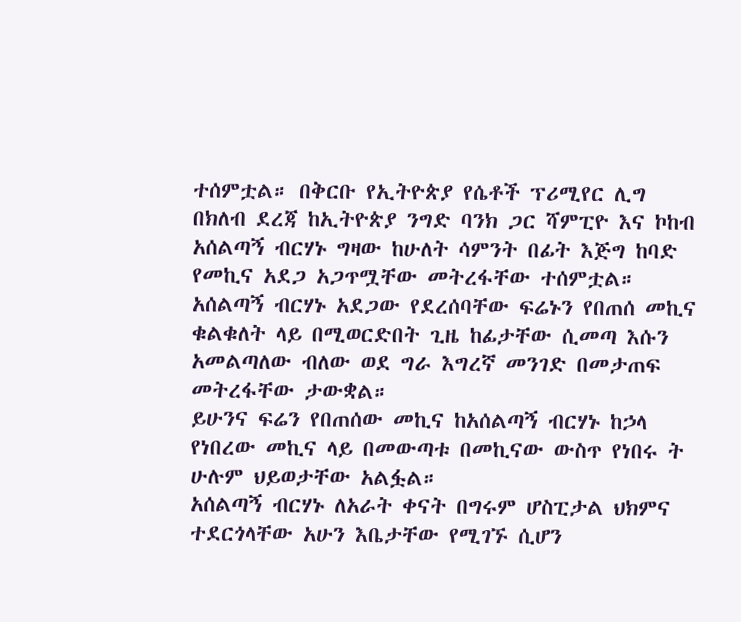ተሰምቷል። በቅርቡ የኢትዮጵያ የሴቶች ፕሪሚየር ሊግ በክለብ ደረጃ ከኢትዮጵያ ንግድ ባንክ ጋር ሻምፒዮ እና ኮከብ  አሰልጣኝ ብርሃኑ ግዛው ከሁለት ሳምንት በፊት እጅግ ከባድ የመኪና አደጋ አጋጥሟቸው መትረፋቸው ተሰምቷል። አሰልጣኝ ብርሃኑ አደጋው የደረሰባቸው ፍሬኑን የበጠሰ መኪና ቁልቁለት ላይ በሚወርድበት ጊዜ ከፊታቸው ሲመጣ እሱን አመልጣለው ብለው ወደ ግራ እግረኛ መንገድ በመታጠፍ መትረፋቸው ታውቋል።
ይሁንና ፍሬን የበጠሰው መኪና ከአሰልጣኝ ብርሃኑ ከኃላ የነበረው መኪና ላይ በመውጣቱ በመኪናው ውስጥ የነበሩ ት ሁሉም ህይወታቸው አልፏል።
አሰልጣኝ ብርሃኑ ለአራት ቀናት በግሩም ሆስፒታል ህክምና ተደርጎላቸው አሁን እቤታቸው የሚገኙ ሲሆን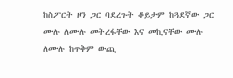ከስፖርት ዞን ጋር ባደረጉት ቆይታም ከጓደኛው ጋር ሙሉ ለሙሉ መትረፋቸው እና መኪናቸው ሙሉ ለሙሉ ከጥቅም ውጪ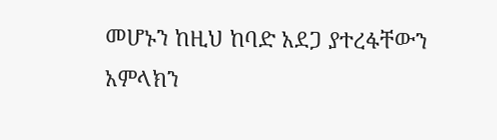መሆኑን ከዚህ ከባድ አደጋ ያተረፋቸውን አምላክን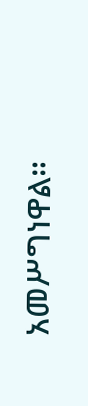አመሥግነዋል።